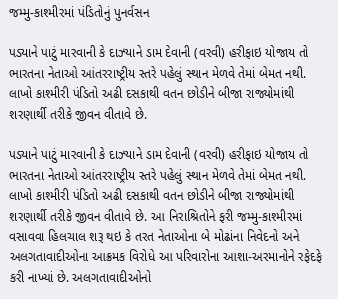જમ્મુ-કાશ્મીરમાં પંડિતોનું પુનર્વસન

પડ્યાને પાટું મારવાની કે દાઝ્યાને ડામ દેવાની (વરવી) હરીફાઇ યોજાય તો ભારતના નેતાઓ આંતરરાષ્ટ્રીય સ્તરે પહેલું સ્થાન મેળવે તેમાં બેમત નથી. લાખો કાશ્મીરી પંડિતો અઢી દસકાથી વતન છોડીને બીજા રાજ્યોમાંથી શરણાર્થી તરીકે જીવન વીતાવે છે.

પડ્યાને પાટું મારવાની કે દાઝ્યાને ડામ દેવાની (વરવી) હરીફાઇ યોજાય તો ભારતના નેતાઓ આંતરરાષ્ટ્રીય સ્તરે પહેલું સ્થાન મેળવે તેમાં બેમત નથી. લાખો કાશ્મીરી પંડિતો અઢી દસકાથી વતન છોડીને બીજા રાજ્યોમાંથી શરણાર્થી તરીકે જીવન વીતાવે છે. આ નિરાશ્રિતોને ફરી જમ્મુ-કાશ્મીરમાં વસાવવા હિલચાલ શરૂ થઇ કે તરત નેતાઓના બે મોઢાંના નિવેદનો અને અલગતાવાદીઓના આક્રમક વિરોધે આ પરિવારોના આશા-અરમાનોને રફેદફે કરી નાખ્યાં છે. અલગતાવાદીઓનો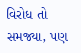વિરોધ તો સમજ્યા, પણ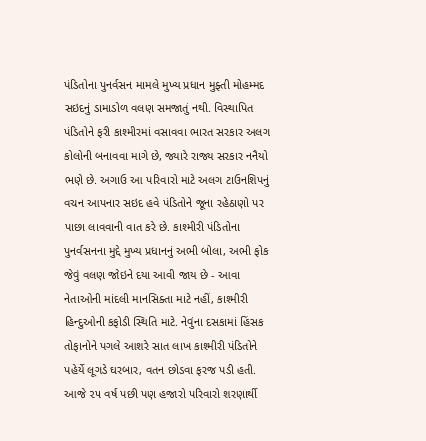પંડિતોના પુનર્વસન મામલે મુખ્ય પ્રધાન મુફ્તી મોહમ્મદ સઇદનું ડામાડોળ વલણ સમજાતું નથી. વિસ્થાપિત પંડિતોને ફરી કાશ્મીરમાં વસાવવા ભારત સરકાર અલગ કોલોની બનાવવા માગે છે, જ્યારે રાજ્ય સરકાર નનૈયો ભણે છે. અગાઉ આ પરિવારો માટે અલગ ટાઉનશિપનું વચન આપનાર સઇદ હવે પંડિતોને જૂના રહેઠાણો પર પાછા લાવવાની વાત કરે છે. કાશ્મીરી પંડિતોના પુનર્વસનના મુદ્દે મુખ્ય પ્રધાનનું અભી બોલા, અભી ફોક જેવું વલણ જોઇને દયા આવી જાય છે - આવા નેતાઓની માંદલી માનસિક્તા માટે નહીં, કાશ્મીરી હિન્દુઓની કફોડી સ્થિતિ માટે. નેવુંના દસકામાં હિંસક તોફાનોને પગલે આશરે સાત લાખ કાશ્મીરી પંડિતોને પહેર્યે લૂગડે ઘરબાર, વતન છોડવા ફરજ પડી હતી. આજે ૨૫ વર્ષ પછી પણ હજારો પરિવારો શરણાર્થી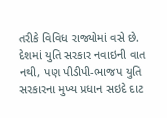તરીકે વિવિધ રાજ્યોમાં વસે છે.
દેશમાં યુતિ સરકાર નવાઇની વાત નથી, પણ પીડીપી-ભાજપ યુતિ સરકારના મુખ્ય પ્રધાન સઇદે દાટ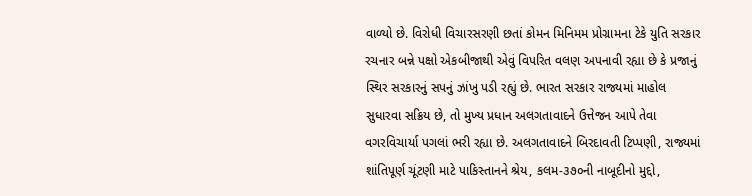વાળ્યો છે. વિરોધી વિચારસરણી છતાં કોમન મિનિમમ પ્રોગ્રામના ટેકે યુતિ સરકાર રચનાર બન્ને પક્ષો એકબીજાથી એવું વિપરિત વલણ અપનાવી રહ્યા છે કે પ્રજાનું સ્થિર સરકારનું સપનું ઝાંખુ પડી રહ્યું છે. ભારત સરકાર રાજ્યમાં માહોલ સુધારવા સક્રિય છે, તો મુખ્ય પ્રધાન અલગતાવાદને ઉત્તેજન આપે તેવા વગરવિચાર્યા પગલાં ભરી રહ્યા છે. અલગતાવાદને બિરદાવતી ટિપ્પણી, રાજ્યમાં શાંતિપૂર્ણ ચૂંટણી માટે પાકિસ્તાનને શ્રેય, કલમ-૩૭૦ની નાબૂદીનો મુદ્દો,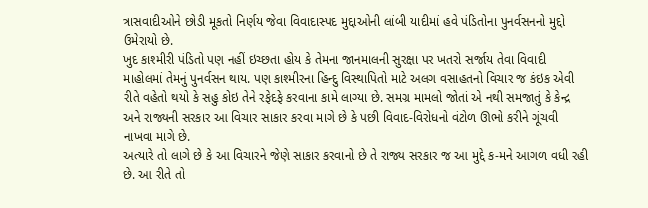ત્રાસવાદીઓને છોડી મૂકતો નિર્ણય જેવા વિવાદાસ્પદ મુદ્દાઓની લાંબી યાદીમાં હવે પંડિતોના પુનર્વસનનો મુદ્દો ઉમેરાયો છે.
ખુદ કાશ્મીરી પંડિતો પણ નહીં ઇચ્છતા હોય કે તેમના જાનમાલની સુરક્ષા પર ખતરો સર્જાય તેવા વિવાદી માહોલમાં તેમનું પુનર્વસન થાય. પણ કાશ્મીરના હિન્દુ વિસ્થાપિતો માટે અલગ વસાહતનો વિચાર જ કંઇક એવી રીતે વહેતો થયો કે સહુ કોઇ તેને રફેદફે કરવાના કામે લાગ્યા છે. સમગ્ર મામલો જોતાં એ નથી સમજાતું કે કેન્દ્ર અને રાજ્યની સરકાર આ વિચાર સાકાર કરવા માગે છે કે પછી વિવાદ-વિરોધનો વંટોળ ઊભો કરીને ગૂંચવી નાખવા માગે છે.
અત્યારે તો લાગે છે કે આ વિચારને જેણે સાકાર કરવાનો છે તે રાજ્ય સરકાર જ આ મુદ્દે ક-મને આગળ વધી રહી છે. આ રીતે તો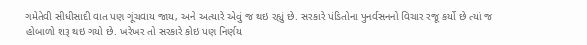ગમેતેવી સીધીસાદી વાત પણ ગૂંચવાય જાય, અને અત્યારે એવું જ થઇ રહ્યું છે. સરકારે પંડિતોના પુનર્વસનનો વિચાર રજૂ કર્યો છે ત્યાં જ હોબાળો શરૂ થઇ ગયો છે. ખરેખર તો સરકારે કોઇ પણ નિર્ણય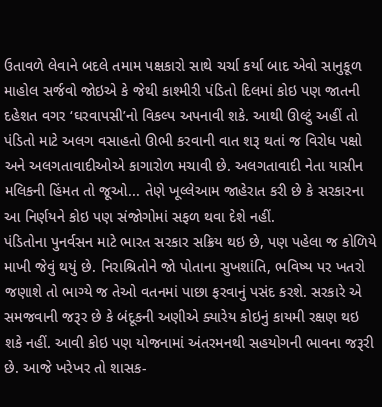ઉતાવળે લેવાને બદલે તમામ પક્ષકારો સાથે ચર્ચા કર્યા બાદ એવો સાનુકૂળ માહોલ સર્જવો જોઇએ કે જેથી કાશ્મીરી પંડિતો દિલમાં કોઇ પણ જાતની દહેશત વગર ‘ઘરવાપસી’નો વિકલ્પ અપનાવી શકે. આથી ઊલ્ટું અહીં તો પંડિતો માટે અલગ વસાહતો ઊભી કરવાની વાત શરૂ થતાં જ વિરોધ પક્ષો અને અલગતાવાદીઓએ કાગારોળ મચાવી છે. અલગતાવાદી નેતા યાસીન મલિકની હિંમત તો જૂઓ... તેણે ખૂલ્લેઆમ જાહેરાત કરી છે કે સરકારના આ નિર્ણયને કોઇ પણ સંજોગોમાં સફળ થવા દેશે નહીં.
પંડિતોના પુનર્વસન માટે ભારત સરકાર સક્રિય થઇ છે, પણ પહેલા જ કોળિયે માખી જેવું થયું છે. નિરાશ્રિતોને જો પોતાના સુખશાંતિ, ભવિષ્ય પર ખતરો જણાશે તો ભાગ્યે જ તેઓ વતનમાં પાછા ફરવાનું પસંદ કરશે. સરકારે એ સમજવાની જરૂર છે કે બંદૂકની અણીએ ક્યારેય કોઇનું કાયમી રક્ષણ થઇ શકે નહીં. આવી કોઇ પણ યોજનામાં અંતરમનથી સહયોગની ભાવના જરૂરી છે. આજે ખરેખર તો શાસક-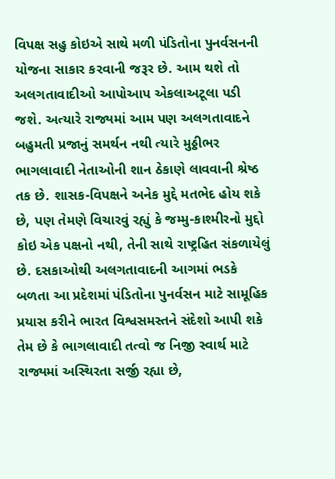વિપક્ષ સહુ કોઇએ સાથે મળી પંડિતોના પુનર્વસનની યોજના સાકાર કરવાની જરૂર છે. આમ થશે તો અલગતાવાદીઓ આપોઆપ એકલાઅટૂલા પડી જશે. અત્યારે રાજ્યમાં આમ પણ અલગતાવાદને બહુમતી પ્રજાનું સમર્થન નથી ત્યારે મુઠ્ઠીભર ભાગલાવાદી નેતાઓની શાન ઠેકાણે લાવવાની શ્રેષ્ઠ તક છે. શાસક-વિપક્ષને અનેક મુદ્દે મતભેદ હોય શકે છે, પણ તેમણે વિચારવું રહ્યું કે જમ્મુ-કાશ્મીરનો મુદ્દો કોઇ એક પક્ષનો નથી, તેની સાથે રાષ્ટ્રહિત સંકળાયેલું છે. દસકાઓથી અલગતાવાદની આગમાં ભડકે બળતા આ પ્રદેશમાં પંડિતોના પુનર્વસન માટે સામૂહિક પ્રયાસ કરીને ભારત વિશ્વસમસ્તને સંદેશો આપી શકે તેમ છે કે ભાગલાવાદી તત્વો જ નિજી સ્વાર્થ માટે રાજ્યમાં અસ્થિરતા સર્જી રહ્યા છે,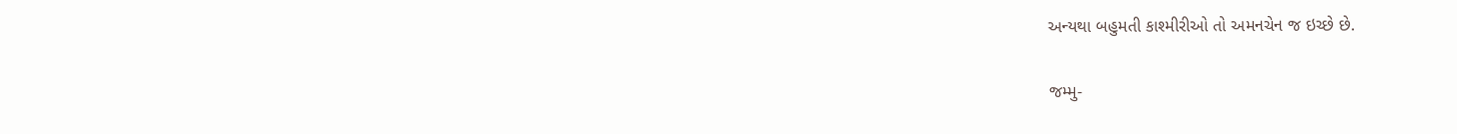અન્યથા બહુમતી કાશ્મીરીઓ તો અમનચેન જ ઇચ્છે છે.

જમ્મુ-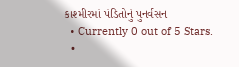કાશ્મીરમાં પંડિતોનું પુનર્વસન
  • Currently 0 out of 5 Stars.
  •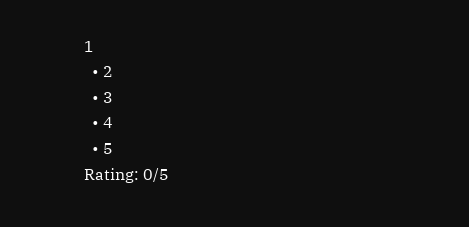1
  • 2
  • 3
  • 4
  • 5
Rating: 0/5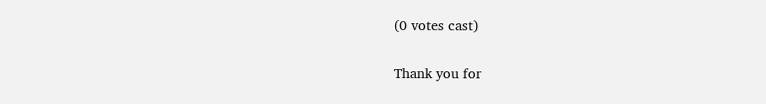(0 votes cast)

Thank you for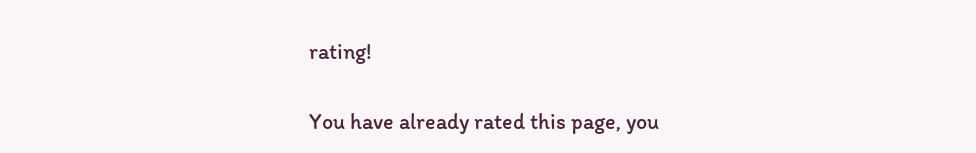rating!

You have already rated this page, you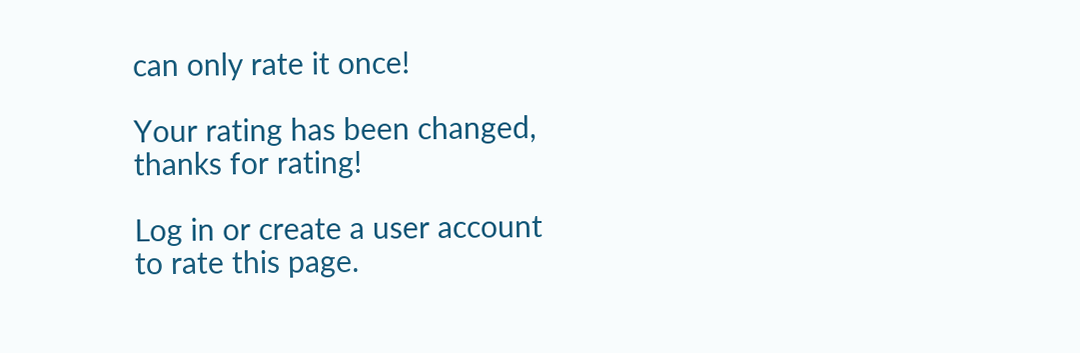can only rate it once!

Your rating has been changed, thanks for rating!

Log in or create a user account to rate this page.